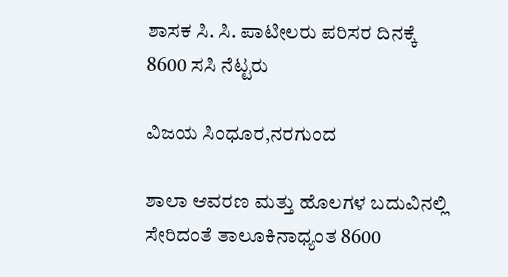ಶಾಸಕ ಸಿ. ಸಿ. ಪಾಟೀಲರು ಪರಿಸರ ದಿನಕ್ಕೆ 8600 ಸಸಿ ನೆಟ್ಟರು

ವಿಜಯ ಸಿಂಧೂರ,ನರಗುಂದ

ಶಾಲಾ ಆವರಣ ಮತ್ತು ಹೊಲಗಳ ಬದುವಿನಲ್ಲಿ ಸೇರಿದಂತೆ ತಾಲೂಕಿನಾಧ್ಯಂತ 8600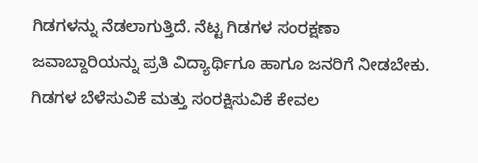ಗಿಡಗಳನ್ನು ನೆಡಲಾಗುತ್ತಿದೆ. ನೆಟ್ಟ ಗಿಡಗಳ ಸಂರಕ್ಷಣಾ ಜವಾಬ್ದಾರಿಯನ್ನು ಪ್ರತಿ ವಿದ್ಯಾರ್ಥಿಗೂ ಹಾಗೂ ಜನರಿಗೆ ನೀಡಬೇಕು. ಗಿಡಗಳ ಬೆಳೆಸುವಿಕೆ ಮತ್ತು ಸಂರಕ್ಷಿಸುವಿಕೆ ಕೇವಲ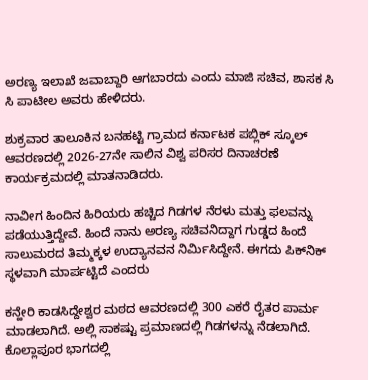ಅರಣ್ಯ ಇಲಾಖೆ ಜವಾಬ್ದಾರಿ ಆಗಬಾರದು ಎಂದು ಮಾಜಿ ಸಚಿವ, ಶಾಸಕ ಸಿ ಸಿ ಪಾಟೀಲ ಅವರು ಹೇಳಿದರು.

ಶುಕ್ರವಾರ ತಾಲೂಕಿನ ಬನಹಟ್ಟಿ ಗ್ರಾಮದ ಕರ್ನಾಟಕ ಪಬ್ಲಿಕ್ ಸ್ಕೂಲ್ ಆವರಣದಲ್ಲಿ 2026-27ನೇ ಸಾಲಿನ ವಿಶ್ವ ಪರಿಸರ ದಿನಾಚರಣೆ ಕಾರ್ಯಕ್ರಮದಲ್ಲಿ ಮಾತನಾಡಿದರು.

ನಾವೀಗ ಹಿಂದಿನ ಹಿರಿಯರು ಹಚ್ಚಿದ ಗಿಡಗಳ ನೆರಳು ಮತ್ತು ಫಲವನ್ನು ಪಡೆಯುತ್ತಿದ್ದೇವೆ. ಹಿಂದೆ ನಾನು ಅರಣ್ಯ ಸಚಿವನಿದ್ದಾಗ ಗುಡ್ಡದ ಹಿಂದೆ ಸಾಲುಮರದ ತಿಮ್ಮಕ್ಕಳ ಉದ್ಯಾನವನ ನಿರ್ಮಿಸಿದ್ದೇನೆ. ಈಗದು ಪಿಕ್‌ನಿಕ್ ಸ್ಥಳವಾಗಿ ಮಾರ್ಪಟ್ಟಿದೆ ಎಂದರು

ಕನ್ಹೇರಿ ಕಾಡಸಿದ್ದೇಶ್ವರ ಮಠದ ಆವರಣದಲ್ಲಿ 300 ಎಕರೆ ರೈತರ ಪಾರ್ಮ ಮಾಡಲಾಗಿದೆ. ಅಲ್ಲಿ ಸಾಕಷ್ಟು ಪ್ರಮಾಣದಲ್ಲಿ ಗಿಡಗಳನ್ನು ನೆಡಲಾಗಿದೆ. ಕೊಲ್ಲಾಪೂರ ಭಾಗದಲ್ಲಿ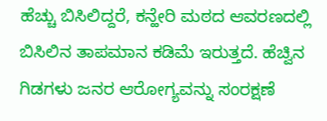ಹೆಚ್ಚು ಬಿಸಿಲಿದ್ದರೆ, ಕನ್ಹೇರಿ ಮಠದ ಆವರಣದಲ್ಲಿ ಬಿಸಿಲಿನ ತಾಪಮಾನ ಕಡಿಮೆ ಇರುತ್ತದೆ. ಹೆಚ್ವಿನ ಗಿಡಗಳು ಜನರ ಆರೋಗ್ಯವನ್ನು ಸಂರಕ್ಷಣೆ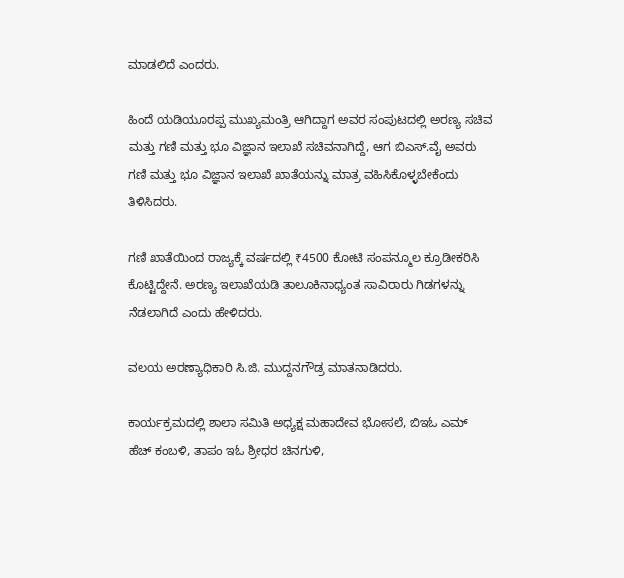ಮಾಡಲಿದೆ ಎಂದರು.

ಹಿಂದೆ ಯಡಿಯೂರಪ್ಪ ಮುಖ್ಯಮಂತ್ರಿ ಆಗಿದ್ದಾಗ ಅವರ ಸಂಪುಟದಲ್ಲಿ ಅರಣ್ಯ ಸಚಿವ ಮತ್ತು ಗಣಿ ಮತ್ತು ಭೂ ವಿಜ್ಞಾನ ಇಲಾಖೆ ಸಚಿವನಾಗಿದ್ದೆ, ಆಗ ಬಿಎಸ್.ವೈ ಅವರು ಗಣಿ ಮತ್ತು ಭೂ ವಿಜ್ಞಾನ ಇಲಾಖೆ ಖಾತೆಯನ್ನು ಮಾತ್ರ ವಹಿಸಿಕೊಳ್ಳಬೇಕೆಂದು ತಿಳಿಸಿದರು.

ಗಣಿ ಖಾತೆಯಿಂದ ರಾಜ್ಯಕ್ಕೆ ವರ್ಷದಲ್ಲಿ ₹4500 ಕೋಟಿ ಸಂಪನ್ಮೂಲ ಕ್ರೂಡೀಕರಿಸಿ ಕೊಟ್ಟಿದ್ದೇನೆ. ಅರಣ್ಯ ಇಲಾಖೆಯಡಿ ತಾಲೂಕಿನಾಧ್ಯಂತ ಸಾವಿರಾರು ಗಿಡಗಳನ್ನು ನೆಡಲಾಗಿದೆ ಎಂದು ಹೇಳಿದರು.

ವಲಯ ಅರಣ್ಯಾಧಿಕಾರಿ ಸಿ.ಜಿ. ಮುದ್ದನಗೌಡ್ರ ಮಾತನಾಡಿದರು.

ಕಾರ್ಯಕ್ರಮದಲ್ಲಿ ಶಾಲಾ ಸಮಿತಿ ಅಧ್ಯಕ್ಷ ಮಹಾದೇವ ಭೋಸಲೆ, ಬಿಇಓ ಎಮ್ ಹೆಚ್ ಕಂಬಳಿ, ತಾಪಂ ಇಓ ಶ್ರೀಧರ ಚಿನಗುಳಿ,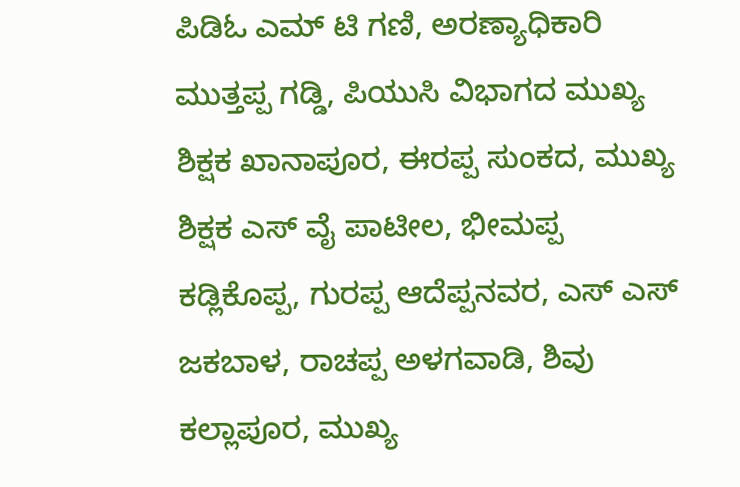ಪಿಡಿಓ ಎಮ್ ಟಿ ಗಣಿ, ಅರಣ್ಯಾಧಿಕಾರಿ ಮುತ್ತಪ್ಪ ಗಡ್ಡಿ, ಪಿಯುಸಿ ವಿಭಾಗದ ಮುಖ್ಯ ಶಿಕ್ಷಕ ಖಾನಾಪೂರ, ಈರಪ್ಪ ಸುಂಕದ, ಮುಖ್ಯ ಶಿಕ್ಷಕ ಎಸ್ ವೈ ಪಾಟೀಲ, ಭೀಮಪ್ಪ ಕಡ್ಲಿಕೊಪ್ಪ, ಗುರಪ್ಪ ಆದೆಪ್ಪನವರ, ಎಸ್ ಎಸ್ ಜಕಬಾಳ, ರಾಚಪ್ಪ ಅಳಗವಾಡಿ, ಶಿವು ಕಲ್ಲಾಪೂರ, ಮುಖ್ಯ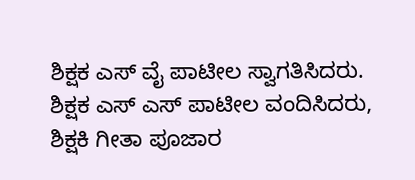ಶಿಕ್ಷಕ ಎಸ್ ವೈ ಪಾಟೀಲ ಸ್ವಾಗತಿಸಿದರು. ಶಿಕ್ಷಕ ಎಸ್ ಎಸ್ ಪಾಟೀಲ ವಂದಿಸಿದರು, ಶಿಕ್ಷಕಿ ಗೀತಾ ಪೂಜಾರ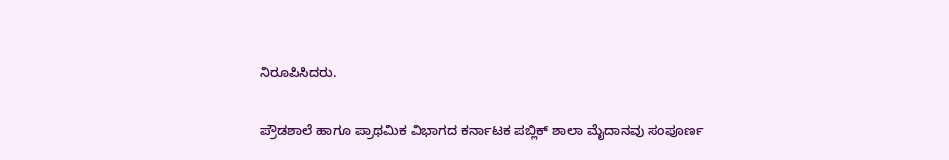ನಿರೂಪಿಸಿದರು.

ಪ್ರೌಡಶಾಲೆ ಹಾಗೂ ಪ್ರಾಥಮಿಕ ವಿಭಾಗದ ಕರ್ನಾಟಕ ಪಬ್ಲಿಕ್ ಶಾಲಾ ಮೈದಾನವು ಸಂಪೂರ್ಣ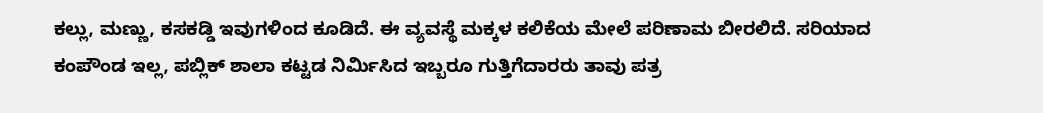ಕಲ್ಲು, ಮಣ್ಣು, ಕಸಕಡ್ಡಿ ಇವುಗಳಿಂದ ಕೂಡಿದೆ. ಈ ವ್ಯವಸ್ಥೆ ಮಕ್ಕಳ ಕಲಿಕೆಯ ಮೇಲೆ ಪರಿಣಾಮ ಬೀರಲಿದೆ. ಸರಿಯಾದ ಕಂಪೌಂಡ ಇಲ್ಲ, ಪಬ್ಲಿಕ್ ಶಾಲಾ ಕಟ್ಟಡ ನಿರ್ಮಿಸಿದ ಇಬ್ಬರೂ ಗುತ್ತಿಗೆದಾರರು ತಾವು ಪತ್ರ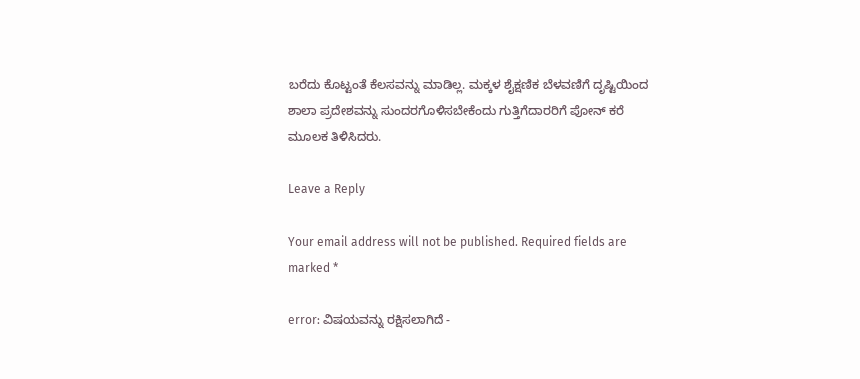ಬರೆದು ಕೊಟ್ಟಂತೆ ಕೆಲಸವನ್ನು ಮಾಡಿಲ್ಲ. ಮಕ್ಕಳ ಶೈಕ್ಷಣಿಕ ಬೆಳವಣಿಗೆ ದೃಷ್ಟಿಯಿಂದ ಶಾಲಾ ಪ್ರದೇಶವನ್ನು ಸುಂದರಗೊಳಿಸಬೇಕೆಂದು ಗುತ್ತಿಗೆದಾರರಿಗೆ ಪೋನ್ ಕರೆ ಮೂಲಕ ತಿಳಿಸಿದರು.

Leave a Reply

Your email address will not be published. Required fields are marked *

error: ವಿಷಯವನ್ನು ರಕ್ಷಿಸಲಾಗಿದೆ -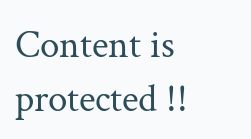Content is protected !!